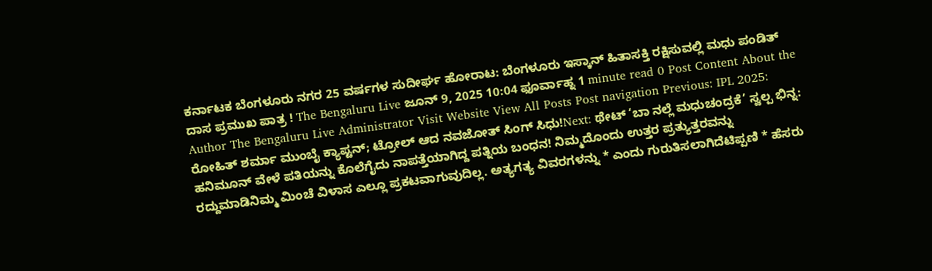ಕರ್ನಾಟಕ ಬೆಂಗಳೂರು ನಗರ 25 ವರ್ಷಗಳ ಸುದೀರ್ಘ ಹೋರಾಟ: ಬೆಂಗಳೂರು ಇಸ್ಕಾನ್ ಹಿತಾಸಕ್ತಿ ರಕ್ಷಿಸುವಲ್ಲಿ ಮಧು ಪಂಡಿತ್ ದಾಸ ಪ್ರಮುಖ ಪಾತ್ರ ! The Bengaluru Live ಜೂನ್ 9, 2025 10:04 ಫೂರ್ವಾಹ್ನ 1 minute read 0 Post Content About the Author The Bengaluru Live Administrator Visit Website View All Posts Post navigation Previous: IPL 2025: ರೋಹಿತ್ ಶರ್ಮಾ ಮುಂಬೈ ಕ್ಯಾಪ್ಟನ್; ಟ್ರೋಲ್ ಆದ ನವಜೋತ್ ಸಿಂಗ್ ಸಿಧು!Next: ಥೇಟ್ ‘ಬಾ ನಲ್ಲೆ ಮಧುಚಂದ್ರಕೆ’ ಸ್ವಲ್ಪ ಭಿನ್ನ: ಹನಿಮೂನ್ ವೇಳೆ ಪತಿಯನ್ನು ಕೊಲೆಗೈದು ನಾಪತ್ತೆಯಾಗಿದ್ದ ಪತ್ನಿಯ ಬಂಧನ! ನಿಮ್ಮದೊಂದು ಉತ್ತರ ಪ್ರತ್ಯುತ್ತರವನ್ನು ರದ್ದುಮಾಡಿನಿಮ್ಮ ಮಿಂಚೆ ವಿಳಾಸ ಎಲ್ಲೂ ಪ್ರಕಟವಾಗುವುದಿಲ್ಲ. ಅತ್ಯಗತ್ಯ ವಿವರಗಳನ್ನು * ಎಂದು ಗುರುತಿಸಲಾಗಿದೆಟಿಪ್ಪಣಿ * ಹೆಸರು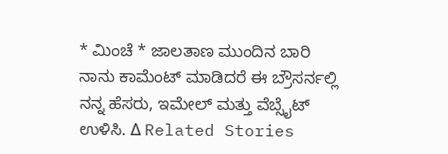* ಮಿಂಚೆ * ಜಾಲತಾಣ ಮುಂದಿನ ಬಾರಿ ನಾನು ಕಾಮೆಂಟ್ ಮಾಡಿದರೆ ಈ ಬ್ರೌಸರ್ನಲ್ಲಿ ನನ್ನ ಹೆಸರು, ಇಮೇಲ್ ಮತ್ತು ವೆಬ್ಸೈಟ್ ಉಳಿಸಿ. Δ Related Stories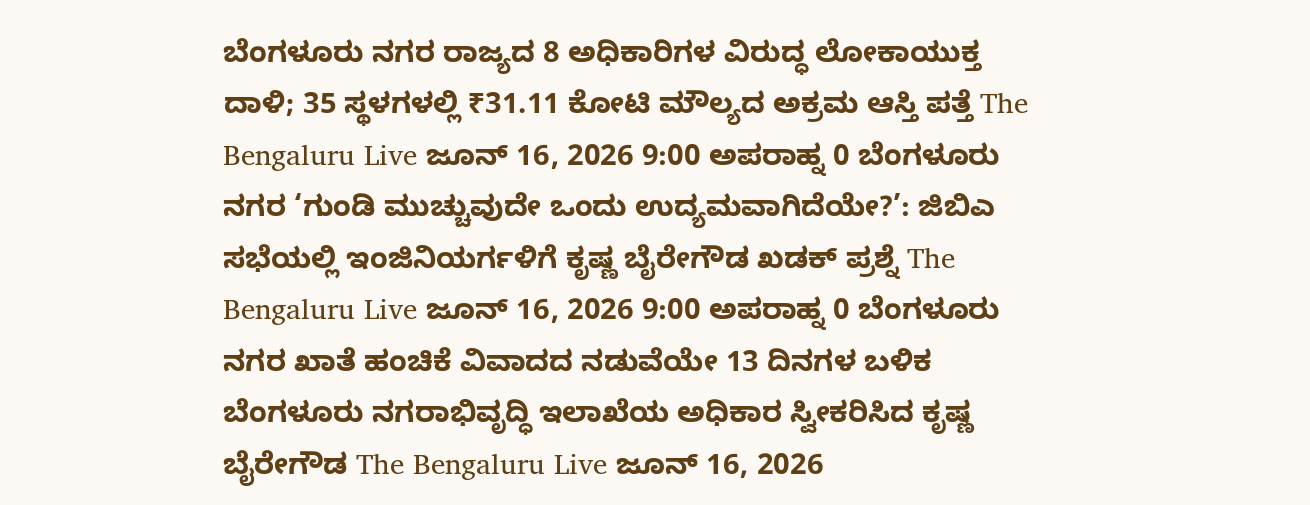ಬೆಂಗಳೂರು ನಗರ ರಾಜ್ಯದ 8 ಅಧಿಕಾರಿಗಳ ವಿರುದ್ಧ ಲೋಕಾಯುಕ್ತ ದಾಳಿ; 35 ಸ್ಥಳಗಳಲ್ಲಿ ₹31.11 ಕೋಟಿ ಮೌಲ್ಯದ ಅಕ್ರಮ ಆಸ್ತಿ ಪತ್ತೆ The Bengaluru Live ಜೂನ್ 16, 2026 9:00 ಅಪರಾಹ್ನ 0 ಬೆಂಗಳೂರು ನಗರ ‘ಗುಂಡಿ ಮುಚ್ಚುವುದೇ ಒಂದು ಉದ್ಯಮವಾಗಿದೆಯೇ?’: ಜಿಬಿಎ ಸಭೆಯಲ್ಲಿ ಇಂಜಿನಿಯರ್ಗಳಿಗೆ ಕೃಷ್ಣ ಬೈರೇಗೌಡ ಖಡಕ್ ಪ್ರಶ್ನೆ The Bengaluru Live ಜೂನ್ 16, 2026 9:00 ಅಪರಾಹ್ನ 0 ಬೆಂಗಳೂರು ನಗರ ಖಾತೆ ಹಂಚಿಕೆ ವಿವಾದದ ನಡುವೆಯೇ 13 ದಿನಗಳ ಬಳಿಕ ಬೆಂಗಳೂರು ನಗರಾಭಿವೃದ್ಧಿ ಇಲಾಖೆಯ ಅಧಿಕಾರ ಸ್ವೀಕರಿಸಿದ ಕೃಷ್ಣ ಬೈರೇಗೌಡ The Bengaluru Live ಜೂನ್ 16, 2026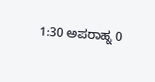1:30 ಅಪರಾಹ್ನ 0